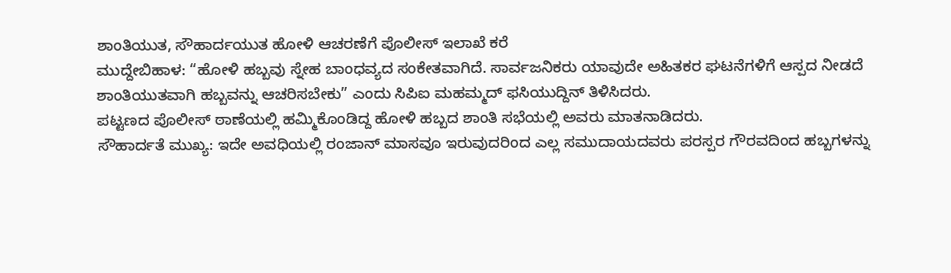ಶಾಂತಿಯುತ, ಸೌಹಾರ್ದಯುತ ಹೋಳಿ ಆಚರಣೆಗೆ ಪೊಲೀಸ್ ಇಲಾಖೆ ಕರೆ
ಮುದ್ದೇಬಿಹಾಳ: “ಹೋಳಿ ಹಬ್ಬವು ಸ್ನೇಹ ಬಾಂಧವ್ಯದ ಸಂಕೇತವಾಗಿದೆ. ಸಾರ್ವಜನಿಕರು ಯಾವುದೇ ಅಹಿತಕರ ಘಟನೆಗಳಿಗೆ ಆಸ್ಪದ ನೀಡದೆ ಶಾಂತಿಯುತವಾಗಿ ಹಬ್ಬವನ್ನು ಆಚರಿಸಬೇಕು” ಎಂದು ಸಿಪಿಐ ಮಹಮ್ಮದ್ ಫಸಿಯುದ್ದಿನ್ ತಿಳಿಸಿದರು.
ಪಟ್ಟಣದ ಪೊಲೀಸ್ ಠಾಣೆಯಲ್ಲಿ ಹಮ್ಮಿಕೊಂಡಿದ್ದ ಹೋಳಿ ಹಬ್ಬದ ಶಾಂತಿ ಸಭೆಯಲ್ಲಿ ಅವರು ಮಾತನಾಡಿದರು.
ಸೌಹಾರ್ದತೆ ಮುಖ್ಯ: ಇದೇ ಅವಧಿಯಲ್ಲಿ ರಂಜಾನ್ ಮಾಸವೂ ಇರುವುದರಿಂದ ಎಲ್ಲ ಸಮುದಾಯದವರು ಪರಸ್ಪರ ಗೌರವದಿಂದ ಹಬ್ಬಗಳನ್ನು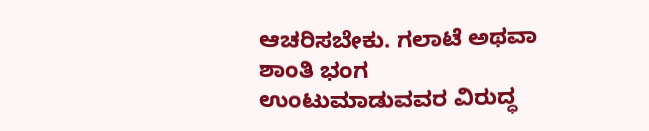ಆಚರಿಸಬೇಕು. ಗಲಾಟೆ ಅಥವಾ ಶಾಂತಿ ಭಂಗ ಉಂಟುಮಾಡುವವರ ವಿರುದ್ಧ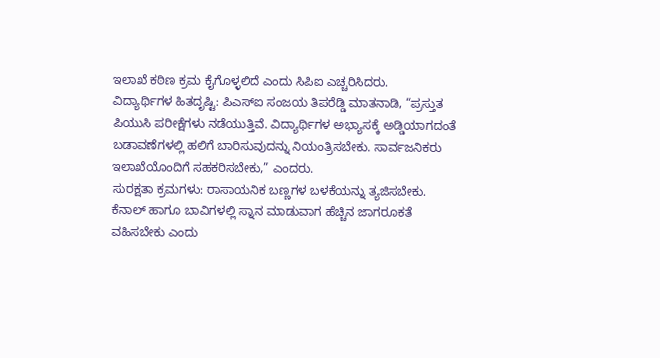ಇಲಾಖೆ ಕಠಿಣ ಕ್ರಮ ಕೈಗೊಳ್ಳಲಿದೆ ಎಂದು ಸಿಪಿಐ ಎಚ್ಚರಿಸಿದರು.
ವಿದ್ಯಾರ್ಥಿಗಳ ಹಿತದೃಷ್ಟಿ: ಪಿಎಸ್ಐ ಸಂಜಯ ತಿಪರೆಡ್ಡಿ ಮಾತನಾಡಿ, “ಪ್ರಸ್ತುತ ಪಿಯುಸಿ ಪರೀಕ್ಷೆಗಳು ನಡೆಯುತ್ತಿವೆ. ವಿದ್ಯಾರ್ಥಿಗಳ ಅಭ್ಯಾಸಕ್ಕೆ ಅಡ್ಡಿಯಾಗದಂತೆ ಬಡಾವಣೆಗಳಲ್ಲಿ ಹಲಿಗೆ ಬಾರಿಸುವುದನ್ನು ನಿಯಂತ್ರಿಸಬೇಕು. ಸಾರ್ವಜನಿಕರು ಇಲಾಖೆಯೊಂದಿಗೆ ಸಹಕರಿಸಬೇಕು,” ಎಂದರು.
ಸುರಕ್ಷತಾ ಕ್ರಮಗಳು: ರಾಸಾಯನಿಕ ಬಣ್ಣಗಳ ಬಳಕೆಯನ್ನು ತ್ಯಜಿಸಬೇಕು. ಕೆನಾಲ್ ಹಾಗೂ ಬಾವಿಗಳಲ್ಲಿ ಸ್ನಾನ ಮಾಡುವಾಗ ಹೆಚ್ಚಿನ ಜಾಗರೂಕತೆ ವಹಿಸಬೇಕು ಎಂದು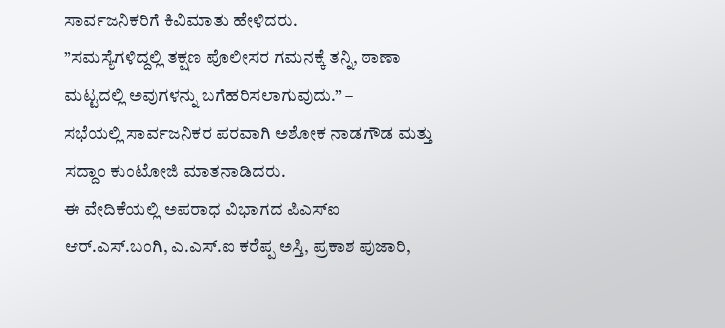ಸಾರ್ವಜನಿಕರಿಗೆ ಕಿವಿಮಾತು ಹೇಳಿದರು.
”ಸಮಸ್ಯೆಗಳಿದ್ದಲ್ಲಿ ತಕ್ಷಣ ಪೊಲೀಸರ ಗಮನಕ್ಕೆ ತನ್ನಿ, ಠಾಣಾ ಮಟ್ಟದಲ್ಲಿ ಅವುಗಳನ್ನು ಬಗೆಹರಿಸಲಾಗುವುದು.” –
ಸಭೆಯಲ್ಲಿ ಸಾರ್ವಜನಿಕರ ಪರವಾಗಿ ಅಶೋಕ ನಾಡಗೌಡ ಮತ್ತು ಸದ್ದಾಂ ಕುಂಟೋಜಿ ಮಾತನಾಡಿದರು.
ಈ ವೇದಿಕೆಯಲ್ಲಿ ಅಪರಾಧ ವಿಭಾಗದ ಪಿಎಸ್ಐ ಆರ್.ಎಸ್.ಬಂಗಿ, ಎ.ಎಸ್.ಐ ಕರೆಪ್ಪ ಅಸ್ತಿ, ಪ್ರಕಾಶ ಪುಜಾರಿ,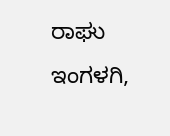ರಾಘು ಇಂಗಳಗಿ,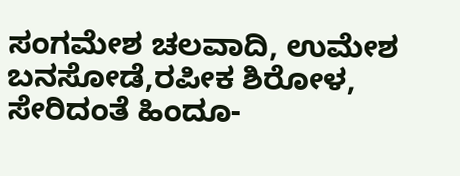ಸಂಗಮೇಶ ಚಲವಾದಿ, ಉಮೇಶ ಬನಸೋಡೆ,ರಪೀಕ ಶಿರೋಳ,
ಸೇರಿದಂತೆ ಹಿಂದೂ-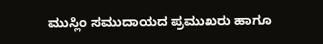ಮುಸ್ಲಿಂ ಸಮುದಾಯದ ಪ್ರಮುಖರು ಹಾಗೂ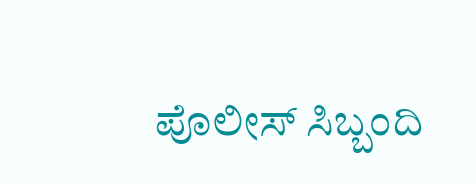ಪೊಲೀಸ್ ಸಿಬ್ಬಂದಿ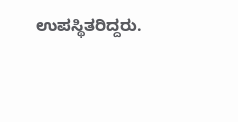ಉಪಸ್ಥಿತರಿದ್ದರು.